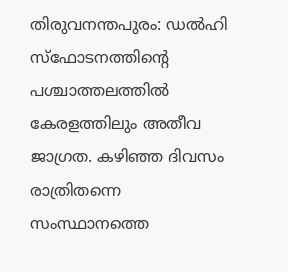തിരുവനന്തപുരം: ഡൽഹി സ്ഫോടനത്തിന്റെ പശ്ചാത്തലത്തിൽ കേരളത്തിലും അതീവ ജാഗ്രത. കഴിഞ്ഞ ദിവസം രാത്രിതന്നെ സംസ്ഥാനത്തെ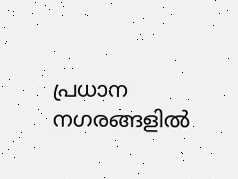പ്രധാന നഗരങ്ങളിൽ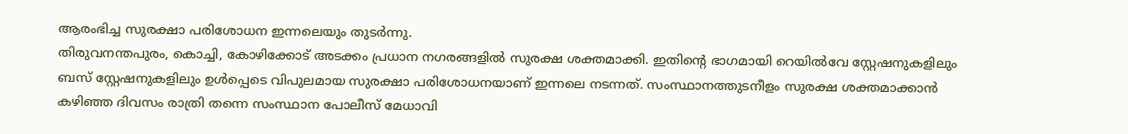ആരംഭിച്ച സുരക്ഷാ പരിശോധന ഇന്നലെയും തുടർന്നു.
തിരുവനന്തപുരം, കൊച്ചി, കോഴിക്കോട് അടക്കം പ്രധാന നഗരങ്ങളിൽ സുരക്ഷ ശക്തമാക്കി. ഇതിന്റെ ഭാഗമായി റെയിൽവേ സ്റ്റേഷനുകളിലും ബസ് സ്റ്റേഷനുകളിലും ഉൾപ്പെടെ വിപുലമായ സുരക്ഷാ പരിശോധനയാണ് ഇന്നലെ നടന്നത്. സംസ്ഥാനത്തുടനീളം സുരക്ഷ ശക്തമാക്കാൻ കഴിഞ്ഞ ദിവസം രാത്രി തന്നെ സംസ്ഥാന പോലീസ് മേധാവി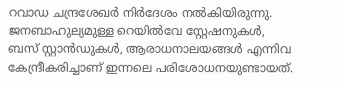റവാഡ ചന്ദ്രശേഖർ നിർദേശം നൽകിയിരുന്നു.
ജനബാഹുല്യമുള്ള റെയിൽവേ സ്റ്റേഷനുകൾ, ബസ് സ്റ്റാൻഡുകൾ, ആരാധനാലയങ്ങൾ എന്നിവ കേന്ദ്രീകരിച്ചാണ് ഇന്നലെ പരിശോധനയുണ്ടായത്.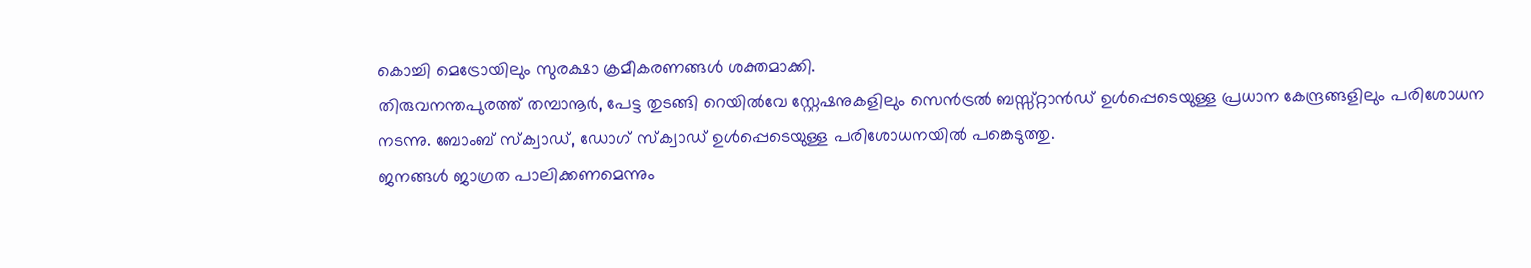കൊച്ചി മെട്രോയിലും സുരക്ഷാ ക്രമീകരണങ്ങൾ ശക്തമാക്കി.
തിരുവനന്തപുരത്ത് തമ്പാനൂർ, പേട്ട തുടങ്ങി റെയിൽവേ സ്റ്റേഷനുകളിലും സെൻട്രൽ ബസ്സ്റ്റാൻഡ് ഉൾപ്പെടെയുള്ള പ്രധാന കേന്ദ്രങ്ങളിലും പരിശോധന നടന്നു. ബോംബ് സ്ക്വാഡ്, ഡോഗ് സ്ക്വാഡ് ഉൾപ്പെടെയുള്ള പരിശോധനയിൽ പങ്കെടുത്തു.
ജനങ്ങൾ ജാഗ്രത പാലിക്കണമെന്നും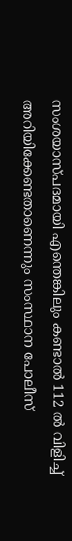സംശയാസ്പദമായി എന്തെങ്കിലും കണ്ടാൽ 112 ൽ വിളിച്ച് അറിയിക്കേണ്ടതാണെന്നും സംസ്ഥാന പോലീസ്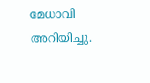മേധാവി അറിയിച്ചു.